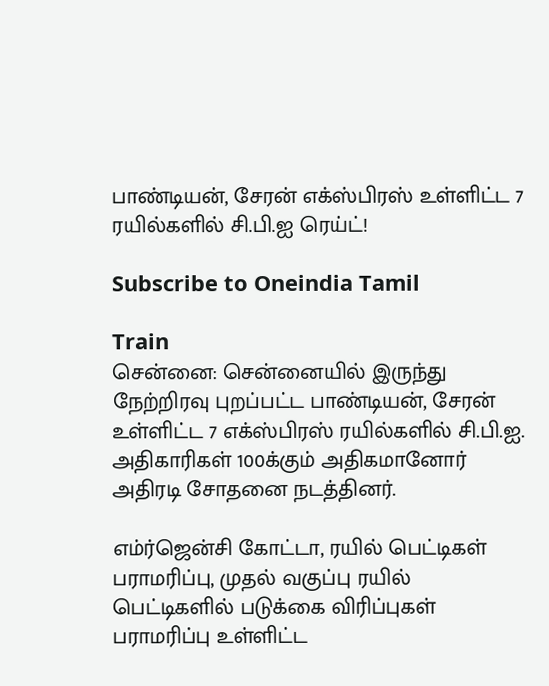பாண்டியன், சேரன் எக்ஸ்பிரஸ் உள்ளிட்ட 7 ரயில்களில் சி.பி.ஐ ரெய்ட்!

Subscribe to Oneindia Tamil

Train
சென்னை: சென்னையில் இருந்து நேற்றிரவு புறப்பட்ட பாண்டியன், சேரன் உள்ளிட்ட 7 எக்ஸ்பிரஸ் ரயில்களில் சி.பி.ஐ. அதிகாரிகள் 100க்கும் அதிகமானோர் அதிரடி சோதனை நடத்தினர்.

எம்ர்ஜென்சி கோட்டா, ரயில் பெட்டிகள் பராமரிப்பு, முதல் வகுப்பு ரயில் பெட்டிகளில் படுக்கை விரிப்புகள் பராமரிப்பு உள்ளிட்ட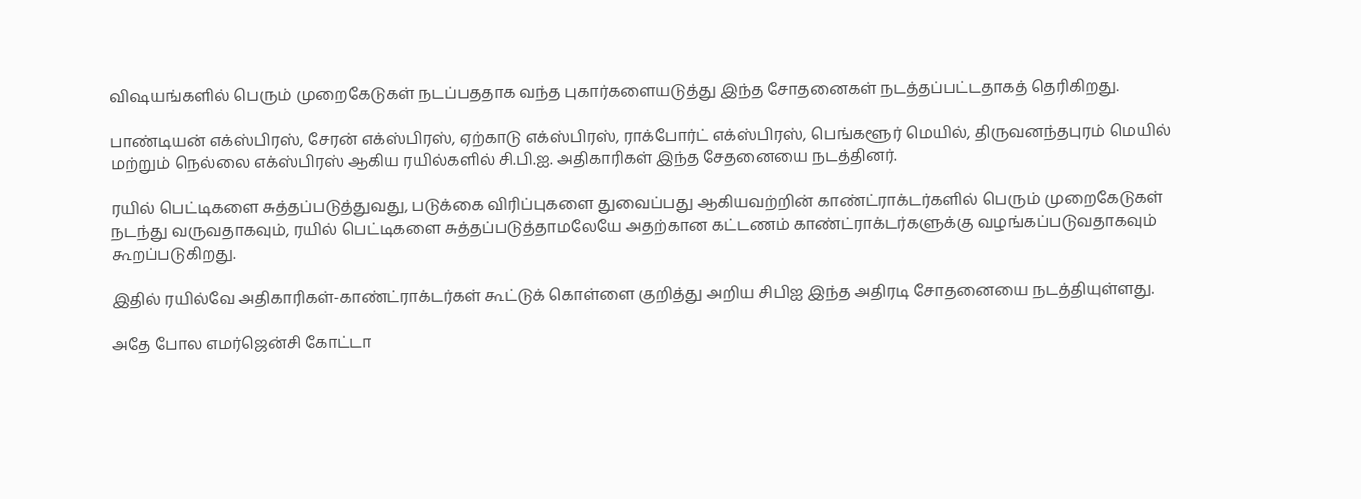விஷயங்களில் பெரும் முறைகேடுகள் நடப்பததாக வந்த புகார்களையடுத்து இந்த சோதனைகள் நடத்தப்பட்டதாகத் தெரிகிறது.

பாண்டியன் எக்ஸ்பிரஸ், சேரன் எக்ஸ்பிரஸ், ஏற்காடு எக்ஸ்பிரஸ், ராக்போர்ட் எக்ஸ்பிரஸ், பெங்களூர் மெயில், திருவனந்தபுரம் மெயில் மற்றும் நெல்லை எக்ஸ்பிரஸ் ஆகிய ரயில்களில் சி.பி.ஐ. அதிகாரிகள் இந்த சேதனையை நடத்தினர்.

ரயில் பெட்டிகளை சுத்தப்படுத்துவது, படுக்கை விரிப்புகளை துவைப்பது ஆகியவற்றின் காண்ட்ராக்டர்களில் பெரும் முறைகேடுகள் நடந்து வருவதாகவும், ரயில் பெட்டிகளை சுத்தப்படுத்தாமலேயே அதற்கான கட்டணம் காண்ட்ராக்டர்களுக்கு வழங்கப்படுவதாகவும் கூறப்படுகிறது.

இதில் ரயில்வே அதிகாரிகள்-காண்ட்ராக்டர்கள் கூட்டுக் கொள்ளை குறித்து அறிய சிபிஐ இந்த அதிரடி சோதனையை நடத்தியுள்ளது.

அதே போல எமர்ஜென்சி கோட்டா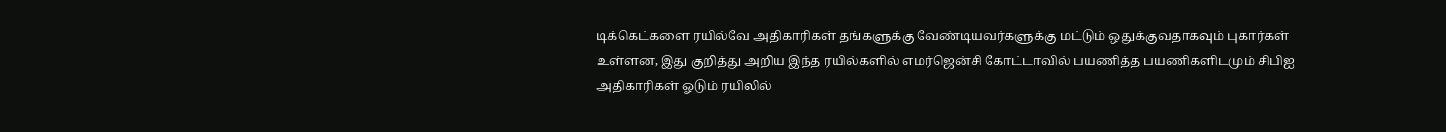டிக்கெட்களை ரயில்வே அதிகாரிகள் தங்களுக்கு வேண்டியவர்களுக்கு மட்டும் ஒதுக்குவதாகவும் புகார்கள் உள்ளன, இது குறித்து அறிய இந்த ரயில்களில் எமர்ஜென்சி கோட்டாவில் பயணித்த பயணிகளிடமும் சிபிஐ அதிகாரிகள் ஓடும் ரயிலில்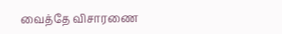வைத்தே விசாரணை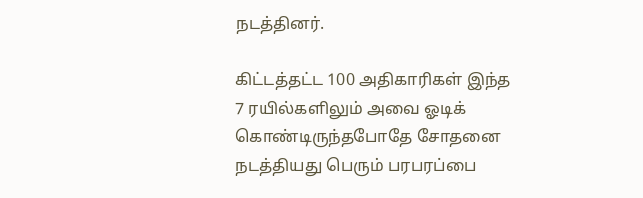நடத்தினர்.

கிட்டத்தட்ட 100 அதிகாரிகள் இந்த 7 ரயில்களிலும் அவை ஓடிக் கொண்டிருந்தபோதே சோதனை நடத்தியது பெரும் பரபரப்பை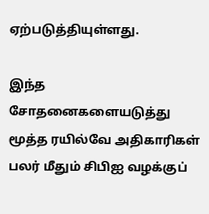ஏற்படுத்தியுள்ளது.

இந்த சோதனைகளையடுத்து மூத்த ரயில்வே அதிகாரிகள் பலர் மீதும் சிபிஐ வழக்குப்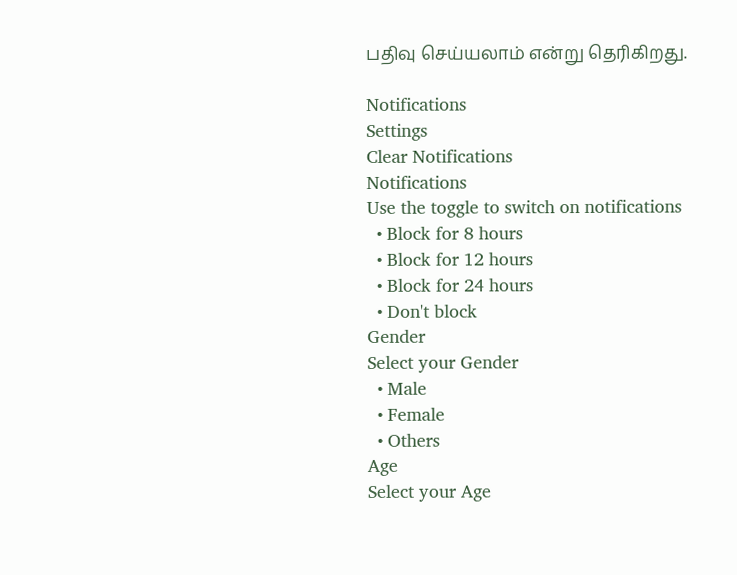பதிவு செய்யலாம் என்று தெரிகிறது.

Notifications
Settings
Clear Notifications
Notifications
Use the toggle to switch on notifications
  • Block for 8 hours
  • Block for 12 hours
  • Block for 24 hours
  • Don't block
Gender
Select your Gender
  • Male
  • Female
  • Others
Age
Select your Age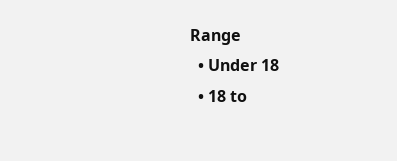Range
  • Under 18
  • 18 to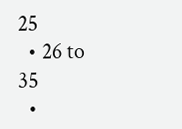25
  • 26 to 35
  •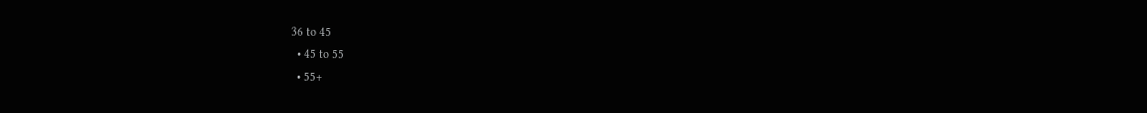36 to 45
  • 45 to 55
  • 55+